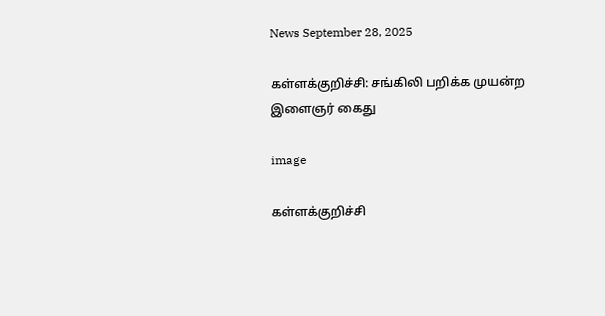News September 28, 2025

கள்ளக்குறிச்சி: சங்கிலி பறிக்க முயன்ற இளைஞர் கைது

image

கள்ளக்குறிச்சி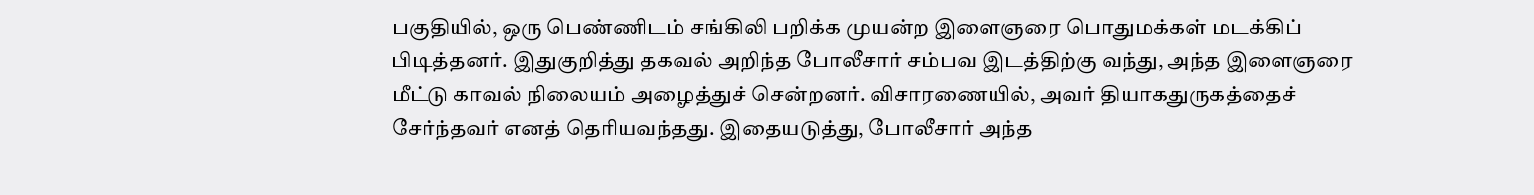பகுதியில், ஒரு பெண்ணிடம் சங்கிலி பறிக்க முயன்ற இளைஞரை பொதுமக்கள் மடக்கிப் பிடித்தனர். இதுகுறித்து தகவல் அறிந்த போலீசார் சம்பவ இடத்திற்கு வந்து, அந்த இளைஞரை மீட்டு காவல் நிலையம் அழைத்துச் சென்றனர். விசாரணையில், அவர் தியாகதுருகத்தைச் சேர்ந்தவர் எனத் தெரியவந்தது. இதையடுத்து, போலீசார் அந்த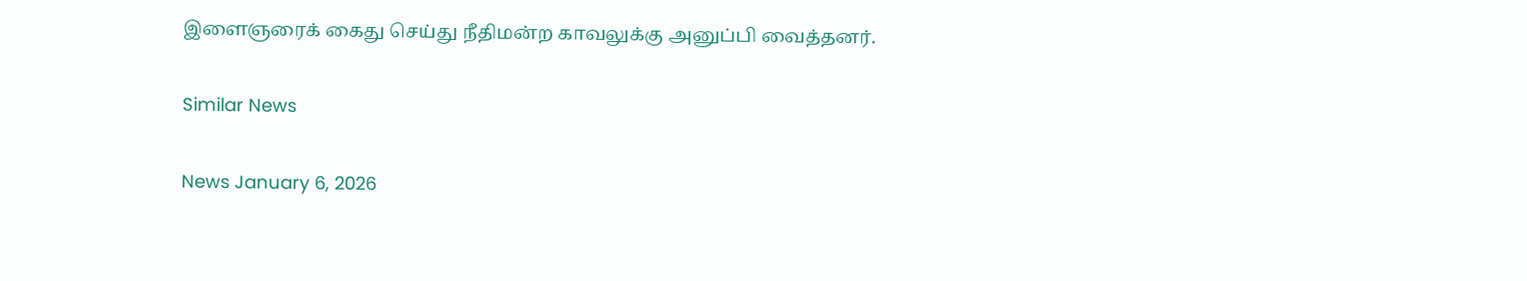இளைஞரைக் கைது செய்து நீதிமன்ற காவலுக்கு அனுப்பி வைத்தனர்.

Similar News

News January 6, 2026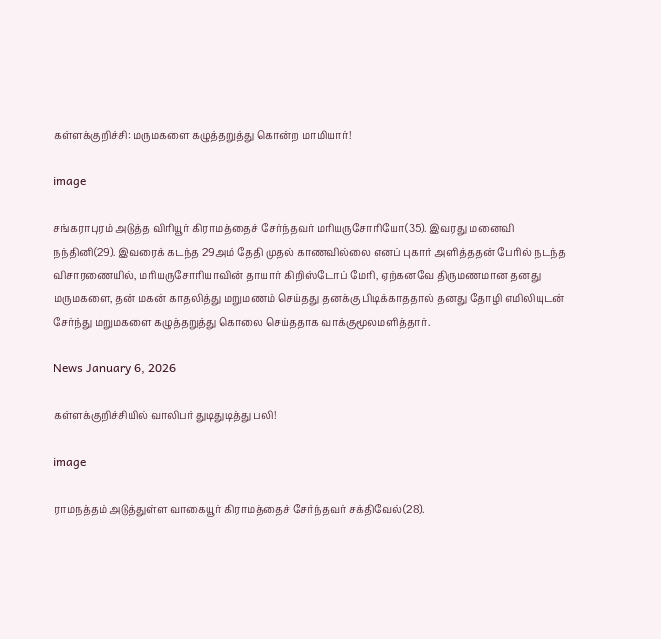கள்ளக்குறிச்சி: மருமகளை கழுத்தறுத்து கொன்ற மாமியார்!

image

சங்கராபுரம் அடுத்த விரியூர் கிராமத்தைச் சேர்ந்தவர் மரியருசோரியோ(35). இவரது மனைவி நந்தினி(29). இவரைக் கடந்த 29அம் தேதி முதல் காணவில்லை எனப் புகார் அளித்ததன் பேரில் நடந்த விசாரணையில், மரியருசோரியாவின் தாயார் கிறிஸ்டோப் மேரி, ஏற்கனவே திருமணமான தனது மருமகளை, தன் மகன் காதலித்து மறுமணம் செய்தது தனக்கு பிடிக்காததால் தனது தோழி எமிலியுடன் சேர்ந்து மறுமகளை கழுத்தறுத்து கொலை செய்ததாக வாக்குமூலமளித்தார்.

News January 6, 2026

கள்ளக்குறிச்சியில் வாலிபர் துடிதுடித்து பலி!

image

ராமநத்தம் அடுத்துள்ள வாகையூர் கிராமத்தைச் சேர்ந்தவர் சக்திவேல்(28).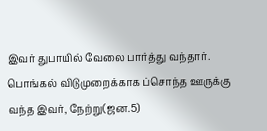இவர் துபாயில் வேலை பார்த்து வந்தார். பொங்கல் விடுமுறைக்காக ப்சொந்த ஊருக்கு வந்த இவர், நேற்று(ஜன.5)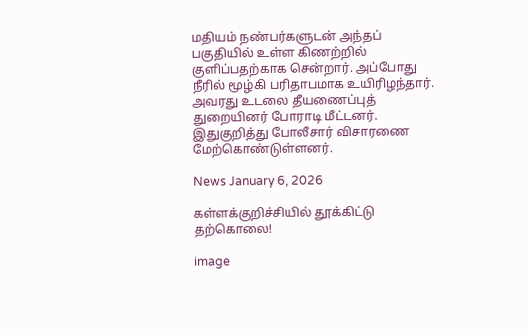மதியம் நண்பர்களுடன் அந்தப் பகுதியில் உள்ள கிணற்றில் குளிப்பதற்காக சென்றார். அப்போது நீரில் மூழ்கி பரிதாபமாக உயிரிழந்தார். அவரது உடலை தீயணைப்புத் துறையினர் போராடி மீட்டனர். இதுகுறித்து போலீசார் விசாரணை மேற்கொண்டுள்ளனர்.

News January 6, 2026

கள்ளக்குறிச்சியில் தூக்கிட்டு தற்கொலை!

image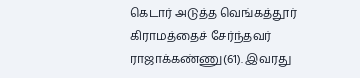கெடார் அடுத்த வெங்கத்தூர் கிராமத்தைச் சேர்ந்தவர் ராஜாக்கண்ணு(61). இவரது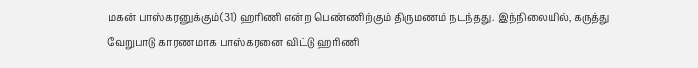மகன் பாஸ்கரனுக்கும்(31) ஹரிணி என்ற பெண்ணிற்கும் திருமணம் நடந்தது. இந்நிலையில், கருத்து வேறுபாடு காரணமாக பாஸ்கரனை விட்டு ஹரிணி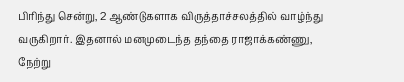பிரிந்து சென்று, 2 ஆண்டுகளாக விருத்தாச்சலத்தில் வாழ்ந்து வருகிறார். இதனால் மனமுடைந்த தந்தை ராஜாக்கண்ணு, நேற்று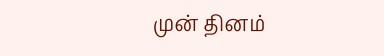முன் தினம்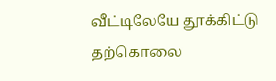வீட்டிலேயே தூக்கிட்டு தற்கொலை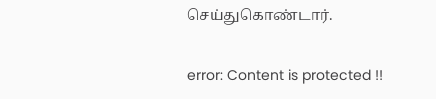செய்துகொண்டார்.

error: Content is protected !!